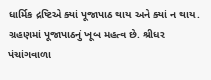ધાર્મિક દ્રષ્ટિએ ક્યાં પૂજાપાઠ થાય અને ક્યાં ન થાય. ગ્રહણમાં પૂજાપાઠનું ખૂબ મહત્વ છે. શ્રીધર પંચાંગવાળા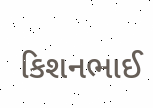કિશનભાઈ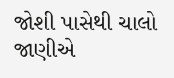જોશી પાસેથી ચાલો જાણીએ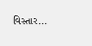વિસ્તાર...